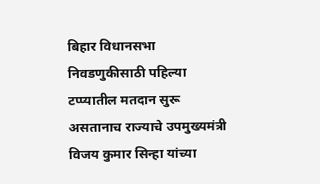बिहार विधानसभा निवडणुकीसाठी पहिल्या टप्प्यातील मतदान सुरू असतानाच राज्याचे उपमुख्यमंत्री विजय कुमार सिन्हा यांच्या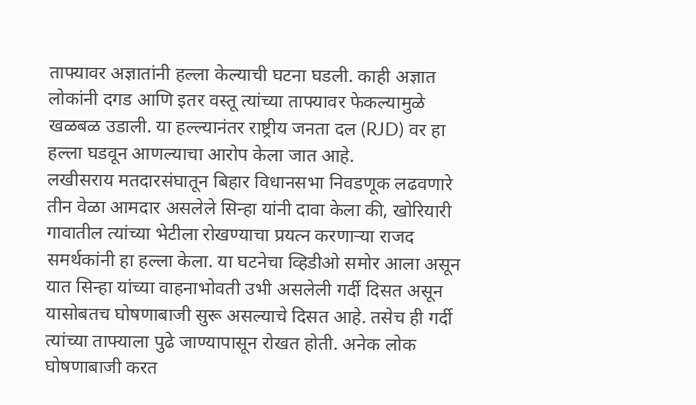ताफ्यावर अज्ञातांनी हल्ला केल्याची घटना घडली. काही अज्ञात लोकांनी दगड आणि इतर वस्तू त्यांच्या ताफ्यावर फेकल्यामुळे खळबळ उडाली. या हल्ल्यानंतर राष्ट्रीय जनता दल (RJD) वर हा हल्ला घडवून आणल्याचा आरोप केला जात आहे.
लखीसराय मतदारसंघातून बिहार विधानसभा निवडणूक लढवणारे तीन वेळा आमदार असलेले सिन्हा यांनी दावा केला की, खोरियारी गावातील त्यांच्या भेटीला रोखण्याचा प्रयत्न करणाऱ्या राजद समर्थकांनी हा हल्ला केला. या घटनेचा व्हिडीओ समोर आला असून यात सिन्हा यांच्या वाहनाभोवती उभी असलेली गर्दी दिसत असून यासोबतच घोषणाबाजी सुरू असल्याचे दिसत आहे. तसेच ही गर्दी त्यांच्या ताफ्याला पुढे जाण्यापासून रोखत होती. अनेक लोक घोषणाबाजी करत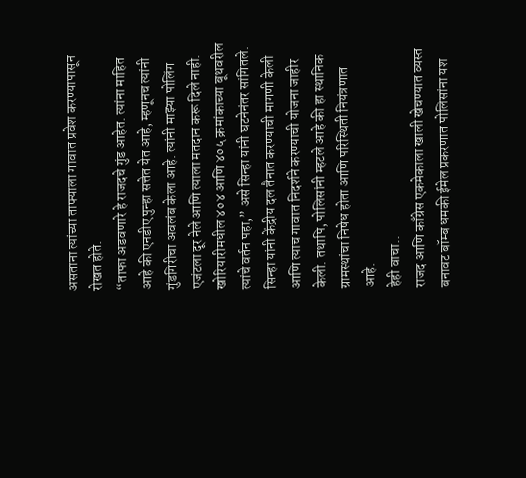असताना त्यांच्या ताफ्याला गावात प्रवेश करण्यापासून रोखत होते.
“ताफा अडवणारे हे राजदचे गुंड आहेत. त्यांना माहित आहे की एनडीए पुन्हा सत्तेत येत आहे, म्हणूनच त्यांनी गुंडगिरीचा अवलंब केला आहे. त्यांनी माझ्या पोलिंग एजंटला दूर नेले आणि त्याला मतदान करू दिले नाही. खोरियारीमधील ४०४ आणि ४०५ क्रमांकाच्या बूथवरील त्यांचे वर्तन पहा,” असे सिन्हा यांनी घटनेनंतर सांगितले. सिन्हा यांनी केंद्रीय दल तैनात करण्याची मागणी केली आणि त्याच गावात निदर्शने करण्याची योजना जाहीर केली. तथापि, पोलिसांनी म्हटले आहे की हा स्थानिक ग्रामस्थांचा निषेध होता आणि परिस्थिती नियंत्रणात आहे.
हेही वाचा..
राजद आणि काँग्रेस एकमेकाला खाली खेचण्यात व्यस्त
बनावट बॉम्ब धमकी ईमेल प्रकरणात पोलिसांना यश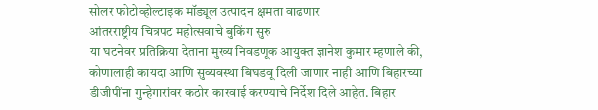सोलर फोटोव्होल्टाइक मॉड्यूल उत्पादन क्षमता वाढणार
आंतरराष्ट्रीय चित्रपट महोत्सवाचे बुकिंग सुरु
या घटनेवर प्रतिक्रिया देताना मुख्य निवडणूक आयुक्त ज्ञानेश कुमार म्हणाले की, कोणालाही कायदा आणि सुव्यवस्था बिघडवू दिली जाणार नाही आणि बिहारच्या डीजीपींना गुन्हेगारांवर कठोर कारवाई करण्याचे निर्देश दिले आहेत. बिहार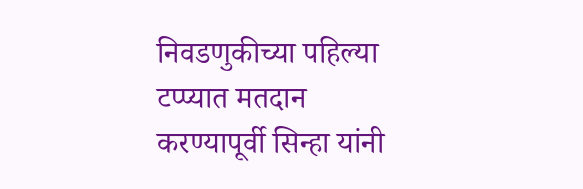निवडणुकीच्या पहिल्या टप्प्यात मतदान करण्यापूर्वी सिन्हा यांनी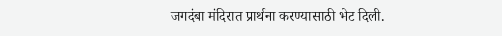जगदंबा मंदिरात प्रार्थना करण्यासाठी भेट दिली.